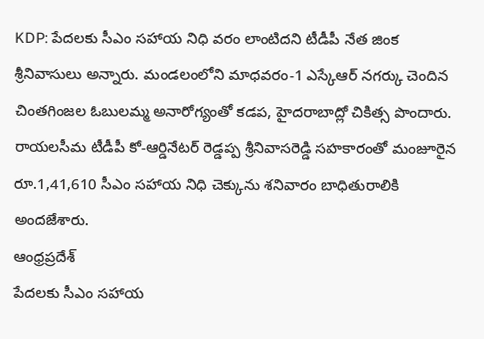KDP: పేదలకు సీఎం సహాయ నిధి వరం లాంటిదని టీడీపీ నేత జింక శ్రీనివాసులు అన్నారు. మండలంలోని మాధవరం-1 ఎస్కేఆర్ నగర్కు చెందిన చింతగింజల ఓబులమ్మ అనారోగ్యంతో కడప, హైదరాబాద్లో చికిత్స పొందారు. రాయలసీమ టీడీపీ కో-ఆర్డినేటర్ రెడ్డప్ప శ్రీనివాసరెడ్డి సహకారంతో మంజూరైన రూ.1,41,610 సీఎం సహాయ నిధి చెక్కును శనివారం బాధితురాలికి అందజేశారు.
ఆంధ్రప్రదేశ్
పేదలకు సీఎం సహాయ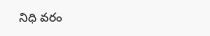నిధి వరం